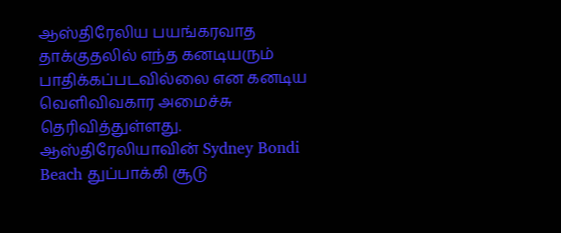ஆஸ்திரேலிய பயங்கரவாத தாக்குதலில் எந்த கனடியரும் பாதிக்கப்படவில்லை என கனடிய வெளிவிவகார அமைச்சு தெரிவித்துள்ளது.
ஆஸ்திரேலியாவின் Sydney Bondi Beach துப்பாக்கி சூடு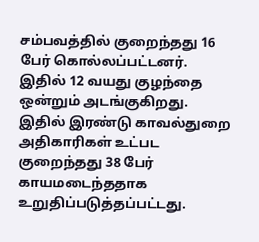சம்பவத்தில் குறைந்தது 16 பேர் கொல்லப்பட்டனர்.
இதில் 12 வயது குழந்தை ஒன்றும் அடங்குகிறது.
இதில் இரண்டு காவல்துறை அதிகாரிகள் உட்பட குறைந்தது 38 பேர் காயமடைந்ததாக உறுதிப்படுத்தப்பட்டது.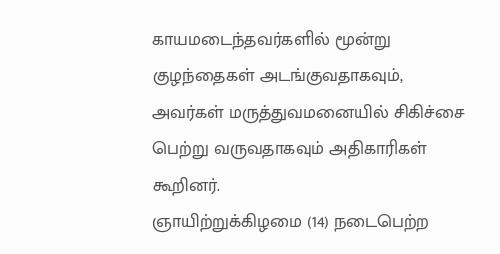காயமடைந்தவர்களில் மூன்று குழந்தைகள் அடங்குவதாகவும், அவர்கள் மருத்துவமனையில் சிகிச்சை பெற்று வருவதாகவும் அதிகாரிகள் கூறினர்.
ஞாயிற்றுக்கிழமை (14) நடைபெற்ற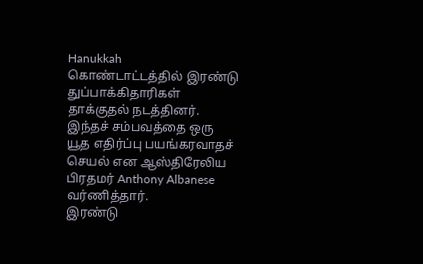Hanukkah கொண்டாட்டத்தில் இரண்டு துப்பாக்கிதாரிகள் தாக்குதல் நடத்தினர்.
இந்தச் சம்பவத்தை ஒரு யூத எதிர்ப்பு பயங்கரவாதச் செயல் என ஆஸ்திரேலிய பிரதமர் Anthony Albanese வர்ணித்தார்.
இரண்டு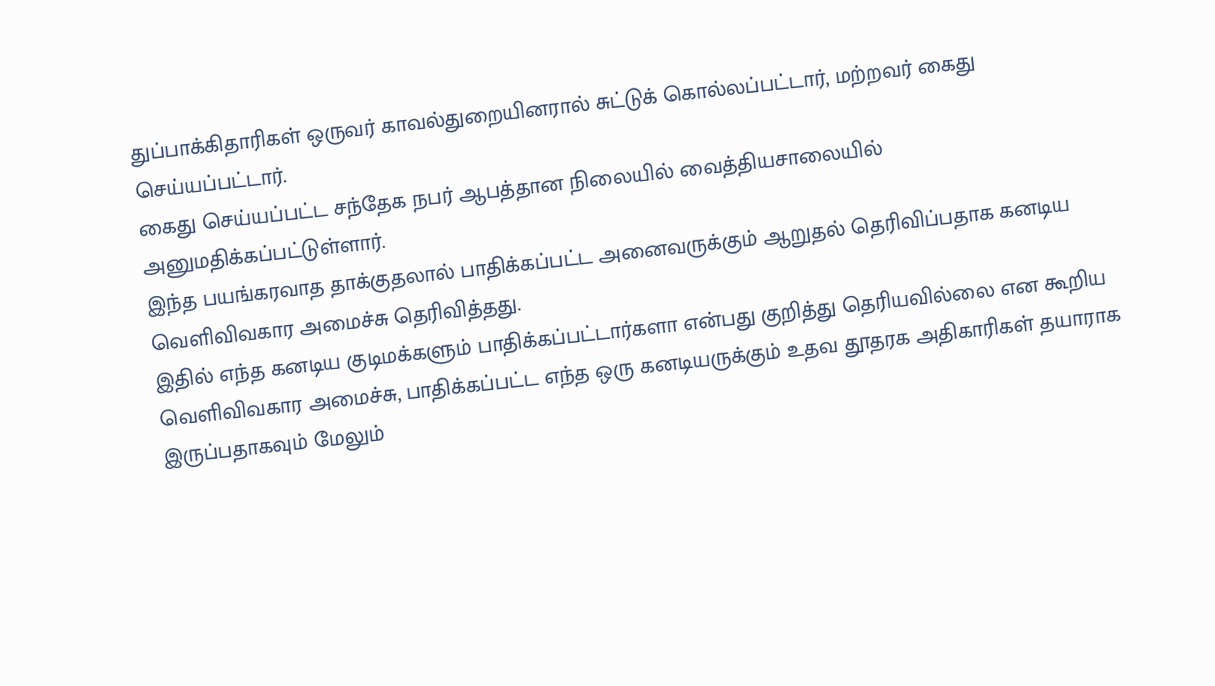துப்பாக்கிதாரிகள் ஒருவர் காவல்துறையினரால் சுட்டுக் கொல்லப்பட்டார், மற்றவர் கைது செய்யப்பட்டார்.
கைது செய்யப்பட்ட சந்தேக நபர் ஆபத்தான நிலையில் வைத்தியசாலையில் அனுமதிக்கப்பட்டுள்ளார்.
இந்த பயங்கரவாத தாக்குதலால் பாதிக்கப்பட்ட அனைவருக்கும் ஆறுதல் தெரிவிப்பதாக கனடிய வெளிவிவகார அமைச்சு தெரிவித்தது.
இதில் எந்த கனடிய குடிமக்களும் பாதிக்கப்பட்டார்களா என்பது குறித்து தெரியவில்லை என கூறிய வெளிவிவகார அமைச்சு, பாதிக்கப்பட்ட எந்த ஒரு கனடியருக்கும் உதவ தூதரக அதிகாரிகள் தயாராக இருப்பதாகவும் மேலும்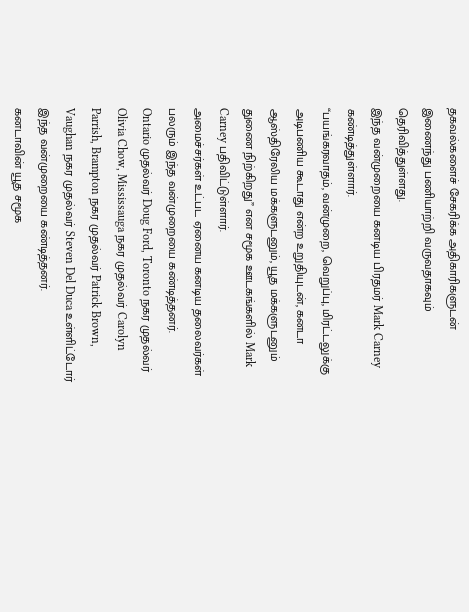தகவல்களைச் சேகரிக்க அதிகாரிகளுடன் இணைந்து பணியாற்றி வருவதாகவும் தெரிவித்துள்ளது.
இந்த வன்முறையை கனடிய பிரதமர் Mark Carney கண்டித்துள்ளார்.
“பயங்கரவாதம், வன்முறை, வெறுப்பு, மிரட்டலுக்கு அடிபணிய கூடாது என்ற உறுதியுடன், கனடா ஆஸ்திரேலிய மக்களுடனும், யூத மக்களுடனும் துணை நிற்கிறது” என சமூக ஊடகங்களில் Mark Carney பதிவிட்டுள்ளார்.
அமைச்சர்கள் உட்பட ஏனைய கனடிய தலைவர்கள் பலரும் இந்த வன்முறையை கண்டித்தனர்.
Ontario முதல்வர் Doug Ford, Toronto நகர முதல்வர் Olivia Chow, Mississauga நகர முதல்வர் Carolyn Parrish, Brampton நகர முதல்வர் Patrick Brown, Vaughan நகர முதல்வர் Steven Del Duca உள்ளிட்டோர் இந்த வன்முறையை கண்டித்தனர்.
கனடாவின் யூத சமூக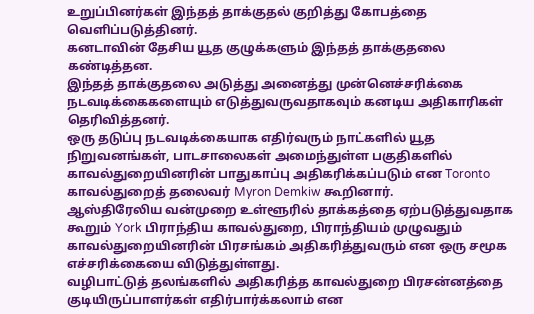உறுப்பினர்கள் இந்தத் தாக்குதல் குறித்து கோபத்தை வெளிப்படுத்தினர்.
கனடாவின் தேசிய யூத குழுக்களும் இந்தத் தாக்குதலை கண்டித்தன.
இந்தத் தாக்குதலை அடுத்து அனைத்து முன்னெச்சரிக்கை நடவடிக்கைகளையும் எடுத்துவருவதாகவும் கனடிய அதிகாரிகள் தெரிவித்தனர்.
ஒரு தடுப்பு நடவடிக்கையாக எதிர்வரும் நாட்களில் யூத நிறுவனங்கள், பாடசாலைகள் அமைந்துள்ள பகுதிகளில் காவல்துறையினரின் பாதுகாப்பு அதிகரிக்கப்படும் என Toronto காவல்துறைத் தலைவர் Myron Demkiw கூறினார்.
ஆஸ்திரேலிய வன்முறை உள்ளூரில் தாக்கத்தை ஏற்படுத்துவதாக கூறும் York பிராந்திய காவல்துறை, பிராந்தியம் முழுவதும் காவல்துறையினரின் பிரசங்கம் அதிகரித்துவரும் என ஒரு சமூக எச்சரிக்கையை விடுத்துள்ளது.
வழிபாட்டுத் தலங்களில் அதிகரித்த காவல்துறை பிரசன்னத்தை குடியிருப்பாளர்கள் எதிர்பார்க்கலாம் என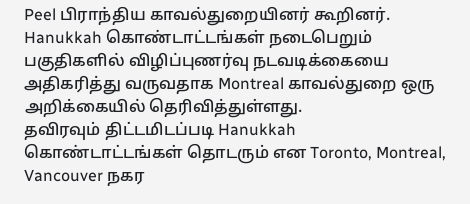Peel பிராந்திய காவல்துறையினர் கூறினர்.
Hanukkah கொண்டாட்டங்கள் நடைபெறும் பகுதிகளில் விழிப்புணர்வு நடவடிக்கையை அதிகரித்து வருவதாக Montreal காவல்துறை ஒரு அறிக்கையில் தெரிவித்துள்ளது.
தவிரவும் திட்டமிடப்படி Hanukkah கொண்டாட்டங்கள் தொடரும் என Toronto, Montreal, Vancouver நகர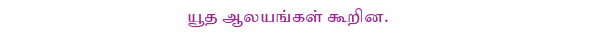யூத ஆலயங்கள் கூறின.